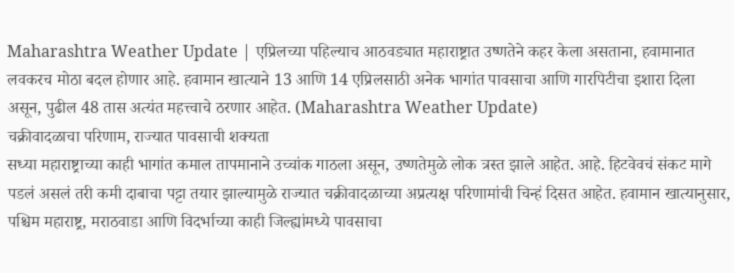Maharashtra Weather Update | एप्रिलच्या पहिल्याच आठवड्यात महाराष्ट्रात उष्णतेने कहर केला असताना, हवामानात लवकरच मोठा बदल होणार आहे. हवामान खात्याने 13 आणि 14 एप्रिलसाठी अनेक भागांत पावसाचा आणि गारपिटीचा इशारा दिला असून, पुढील 48 तास अत्यंत महत्त्वाचे ठरणार आहेत. (Maharashtra Weather Update)
चक्रीवादळाचा परिणाम, राज्यात पावसाची शक्यता
सध्या महाराष्ट्राच्या काही भागांत कमाल तापमानाने उच्चांक गाठला असून, उष्णतेमुळे लोक त्रस्त झाले आहेत. आहे. हिटवेवचं संकट मागे पडलं असलं तरी कमी दाबाचा पट्टा तयार झाल्यामुळे राज्यात चक्रीवादळाच्या अप्रत्यक्ष परिणामांची चिन्हं दिसत आहेत. हवामान खात्यानुसार, पश्चिम महाराष्ट्र, मराठवाडा आणि विदर्भाच्या काही जिल्ह्यांमध्ये पावसाचा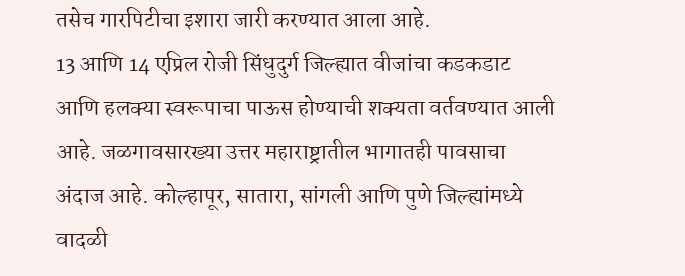तसेच गारपिटीचा इशारा जारी करण्यात आला आहे.
13 आणि 14 एप्रिल रोजी सिंधुदुर्ग जिल्ह्यात वीजांचा कडकडाट आणि हलक्या स्वरूपाचा पाऊस होण्याची शक्यता वर्तवण्यात आली आहे. जळगावसारख्या उत्तर महाराष्ट्रातील भागातही पावसाचा अंदाज आहे. कोल्हापूर, सातारा, सांगली आणि पुणे जिल्ह्यांमध्ये वादळी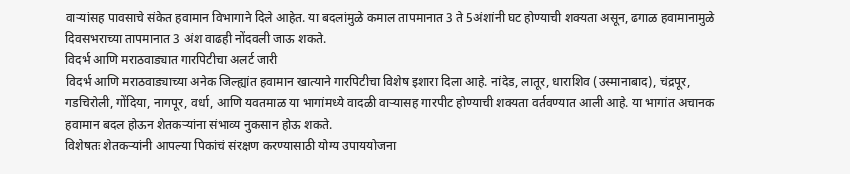वाऱ्यांसह पावसाचे संकेत हवामान विभागाने दिले आहेत. या बदलांमुळे कमाल तापमानात 3 ते 5अंशांनी घट होण्याची शक्यता असून, ढगाळ हवामानामुळे दिवसभराच्या तापमानात 3 अंश वाढही नोंदवली जाऊ शकते.
विदर्भ आणि मराठवाड्यात गारपिटीचा अलर्ट जारी
विदर्भ आणि मराठवाड्याच्या अनेक जिल्ह्यांत हवामान खात्याने गारपिटीचा विशेष इशारा दिला आहे. नांदेड, लातूर, धाराशिव (उस्मानाबाद), चंद्रपूर, गडचिरोली, गोंदिया, नागपूर, वर्धा, आणि यवतमाळ या भागांमध्ये वादळी वाऱ्यासह गारपीट होण्याची शक्यता वर्तवण्यात आली आहे. या भागांत अचानक हवामान बदल होऊन शेतकऱ्यांना संभाव्य नुकसान होऊ शकते.
विशेषतः शेतकऱ्यांनी आपल्या पिकांचं संरक्षण करण्यासाठी योग्य उपाययोजना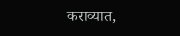कराव्यात,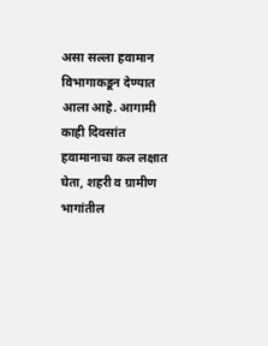असा सल्ला हवामान विभागाकडून देण्यात आला आहे. आगामी काही दिवसांत हवामानाचा कल लक्षात घेता, शहरी व ग्रामीण भागांतील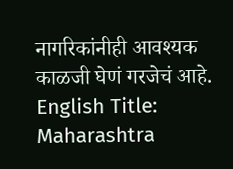नागरिकांनीही आवश्यक काळजी घेणं गरजेचं आहे.
English Title: Maharashtra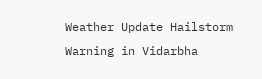Weather Update Hailstorm Warning in Vidarbha